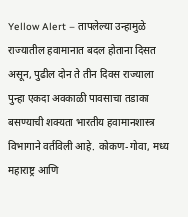Yellow Alert – तापलेल्या उन्हामुळे राज्यातील हवामानात बदल होताना दिसत असून, पुढील दोन ते तीन दिवस राज्याला पुन्हा एकदा अवकाळी पावसाचा तडाका बसण्याची शक्यता भारतीय हवामानशास्त्र विभागाने वर्तविली आहे. कोकण-गोवा, मध्य महाराष्ट्र आणि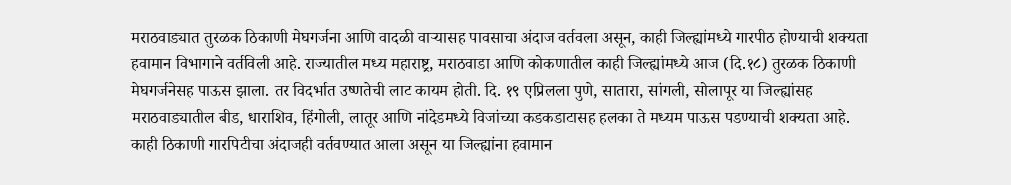मराठवाड्यात तुरळक ठिकाणी मेघगर्जना आणि वादळी वाऱ्यासह पावसाचा अंदाज वर्तवला असून, काही जिल्ह्यांमध्ये गारपीठ होण्याची शक्यता हवामान विभागाने वर्तविली आहे. राज्यातील मध्य महाराष्ट्र, मराठवाडा आणि कोकणातील काही जिल्ह्यांमध्ये आज (दि.१८) तुरळक ठिकाणी मेघगर्जनेसह पाऊस झाला. तर विदर्भात उष्णतेची लाट कायम होती. दि. १९ एप्रिलला पुणे, सातारा, सांगली, सोलापूर या जिल्ह्यांसह मराठवाड्यातील बीड, धाराशिव, हिंगोली, लातूर आणि नांदेडमध्ये विजांच्या कडकडाटासह हलका ते मध्यम पाऊस पडण्याची शक्यता आहे. काही ठिकाणी गारपिटीचा अंदाजही वर्तवण्यात आला असून या जिल्ह्यांना हवामान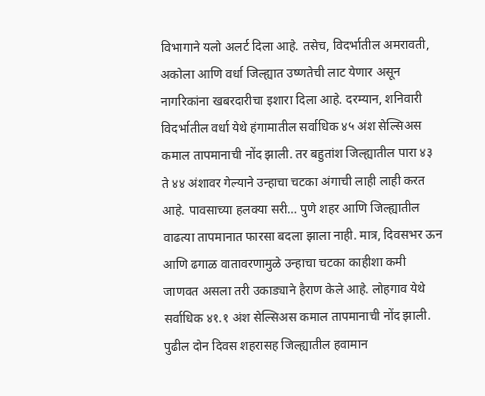विभागाने यलो अलर्ट दिला आहे. तसेच, विदर्भातील अमरावती, अकोला आणि वर्धा जिल्ह्यात उष्णतेची लाट येणार असून नागरिकांना खबरदारीचा इशारा दिला आहे. दरम्यान, शनिवारी विदर्भातील वर्धा येथे हंगामातील सर्वाधिक ४५ अंश सेल्सिअस कमाल तापमानाची नोंद झाली. तर बहुतांश जिल्ह्यातील पारा ४३ ते ४४ अंशावर गेल्याने उन्हाचा चटका अंगाची लाही लाही करत आहे. पावसाच्या हलक्या सरी… पुणे शहर आणि जिल्ह्यातील वाढत्या तापमानात फारसा बदला झाला नाही. मात्र, दिवसभर ऊन आणि ढगाळ वातावरणामुळे उन्हाचा चटका काहीशा कमी जाणवत असला तरी उकाड्याने हैराण केले आहे. लोहगाव येथे सर्वाधिक ४१.१ अंश सेल्सिअस कमाल तापमानाची नोंद झाली. पुढील दोन दिवस शहरासह जिल्ह्यातील हवामान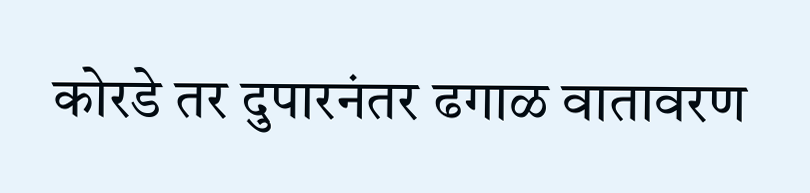कोरडे तर दुपारनंतर ढगाळ वातावरण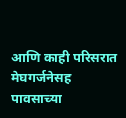आणि काही परिसरात मेघगर्जनेसह पावसाच्या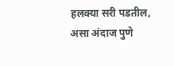हलक्या सरी पडतील, असा अंदाज पुणे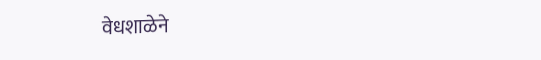वेधशाळेने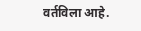वर्तविला आहे.